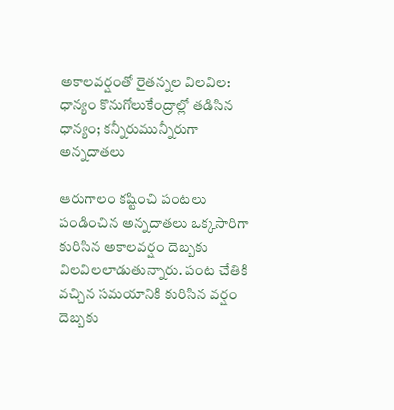అకాలవర్షంతో రైతన్నల విలవిల: ధాన్యం కొనుగోలుకేంద్రాల్లో తడిసిన ధాన్యం; కన్నీరుమున్నీరుగా అన్నదాతలు

ఆరుగాలం కష్టించి పంటలు పండించిన అన్నదాతలు ఒక్కసారిగా కురిసిన అకాలవర్షం దెబ్బకు విలవిలలాడుతున్నారు. పంట చేతికి వచ్చిన సమయానికి కురిసిన వర్షం దెబ్బకు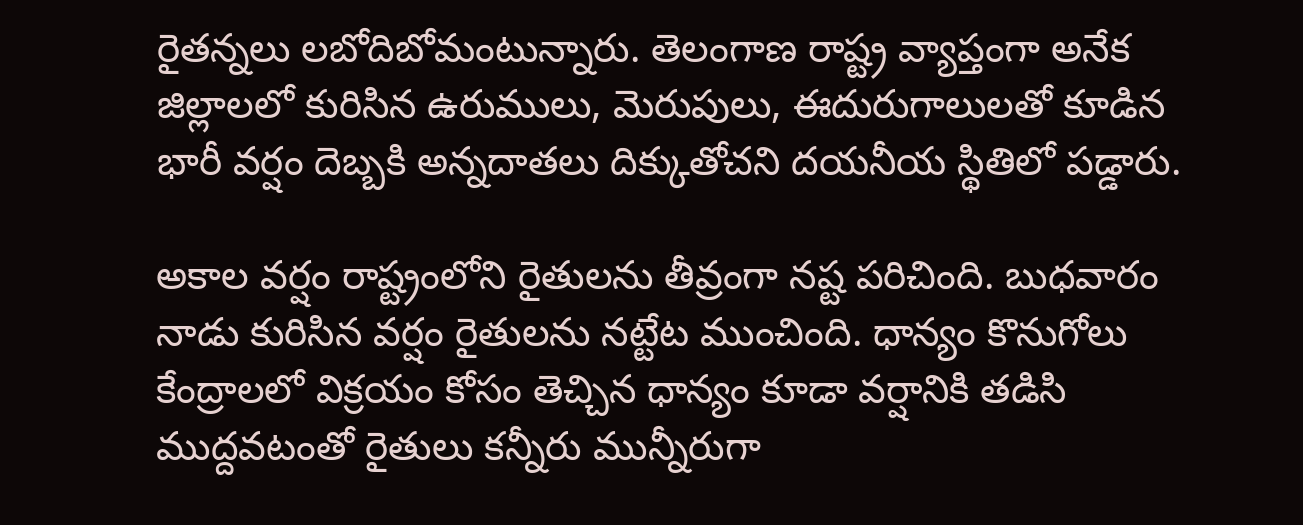రైతన్నలు లబోదిబోమంటున్నారు. తెలంగాణ రాష్ట్ర వ్యాప్తంగా అనేక జిల్లాలలో కురిసిన ఉరుములు, మెరుపులు, ఈదురుగాలులతో కూడిన భారీ వర్షం దెబ్బకి అన్నదాతలు దిక్కుతోచని దయనీయ స్థితిలో పడ్డారు.

అకాల వర్షం రాష్ట్రంలోని రైతులను తీవ్రంగా నష్ట పరిచింది. బుధవారం నాడు కురిసిన వర్షం రైతులను నట్టేట ముంచింది. ధాన్యం కొనుగోలు కేంద్రాలలో విక్రయం కోసం తెచ్చిన ధాన్యం కూడా వర్షానికి తడిసి ముద్దవటంతో రైతులు కన్నీరు మున్నీరుగా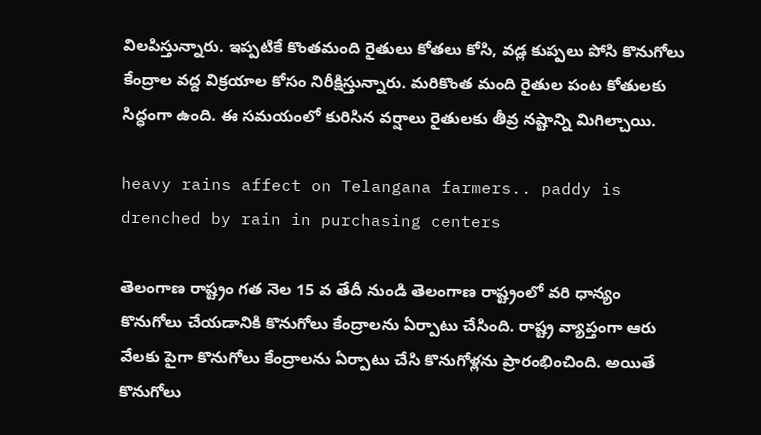విలపిస్తున్నారు. ఇప్పటికే కొంతమంది రైతులు కోతలు కోసి, వడ్ల కుప్పలు పోసి కొనుగోలు కేంద్రాల వద్ద విక్రయాల కోసం నిరీక్షిస్తున్నారు. మరికొంత మంది రైతుల పంట కోతులకు సిద్ధంగా ఉంది. ఈ సమయంలో కురిసిన వర్షాలు రైతులకు తీవ్ర నష్టాన్ని మిగిల్చాయి.

heavy rains affect on Telangana farmers.. paddy is drenched by rain in purchasing centers

తెలంగాణ రాష్ట్రం గత నెల 15 వ తేదీ నుండి తెలంగాణ రాష్ట్రంలో వరి ధాన్యం కొనుగోలు చేయడానికి కొనుగోలు కేంద్రాలను ఏర్పాటు చేసింది. రాష్ట్ర వ్యాప్తంగా ఆరు వేలకు పైగా కొనుగోలు కేంద్రాలను ఏర్పాటు చేసి కొనుగోళ్లను ప్రారంభించింది. అయితే కొనుగోలు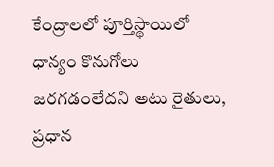కేంద్రాలలో పూర్తిస్థాయిలో ధాన్యం కొనుగోలు జరగడంలేదని అటు రైతులు, ప్రధాన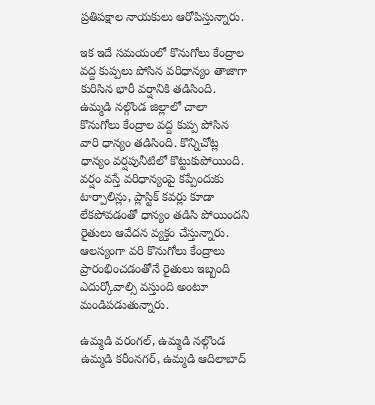ప్రతిపక్షాల నాయకులు ఆరోపిస్తున్నారు.

ఇక ఇదే సమయంలో కొనుగోలు కేంద్రాల వద్ద కుప్పలు పోసిన వరిధాన్యం తాజాగా కురిసిన భారీ వర్షానికి తడిసింది. ఉమ్మడి నల్గొండ జిల్లాలో చాలా కొనుగోలు కేంద్రాల వద్ద కుప్ప పోసిన వారి ధాన్యం తడిసింది. కొన్నిచోట్ల ధాన్యం వర్షపునీటిలో కొట్టుకుపోయింది. వర్షం వస్తే వరిధాన్యంపై కప్పేందుకు టార్పాలిన్లు, ప్లాస్టిక్ కవర్లు కూడా లేకపోవడంతో ధాన్యం తడిసి పోయిందని రైతులు ఆవేదన వ్యక్తం చేస్తున్నారు. ఆలస్యంగా వరి కొనుగోలు కేంద్రాలు ప్రారంభించడంతోనే రైతులు ఇబ్బంది ఎదుర్కోవాల్సి వస్తుంది అంటూ మండిపడుతున్నారు.

ఉమ్మడి వరంగల్, ఉమ్మడి నల్గొండ ఉమ్మడి కరీంనగర్, ఉమ్మడి ఆదిలాబాద్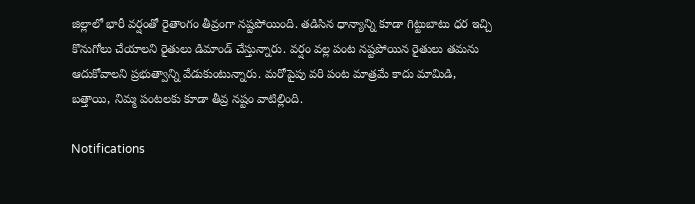జిల్లాలో భారీ వర్షంతో రైతాంగం తీవ్రంగా నష్టపోయింది. తడిసిన ధాన్యాన్ని కూడా గిట్టుబాటు ధర ఇచ్చి కొనుగోలు చేయాలని రైతులు డిమాండ్ చేస్తున్నారు. వర్షం వల్ల పంట నష్టపోయిన రైతులు తమను ఆదుకోవాలని ప్రభుత్వాన్ని వేడుకుంటున్నారు. మరోపైపు వరి పంట మాత్రమే కాదు మామిడి, బత్తాయి, నిమ్మ పంటలకు కూడా తీవ్ర నష్టం వాటిల్లింది.

Notifications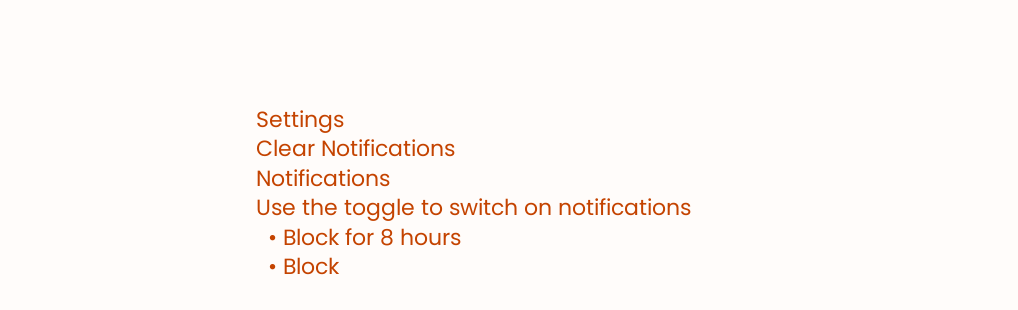Settings
Clear Notifications
Notifications
Use the toggle to switch on notifications
  • Block for 8 hours
  • Block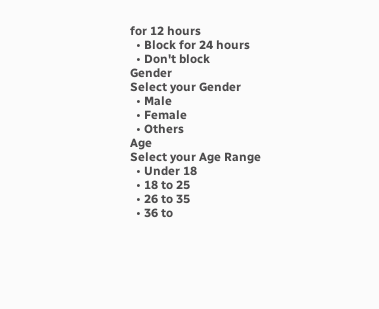for 12 hours
  • Block for 24 hours
  • Don't block
Gender
Select your Gender
  • Male
  • Female
  • Others
Age
Select your Age Range
  • Under 18
  • 18 to 25
  • 26 to 35
  • 36 to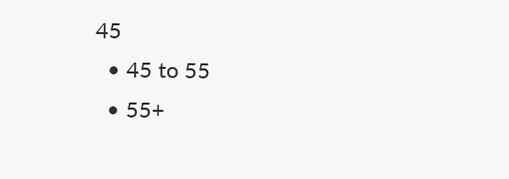45
  • 45 to 55
  • 55+